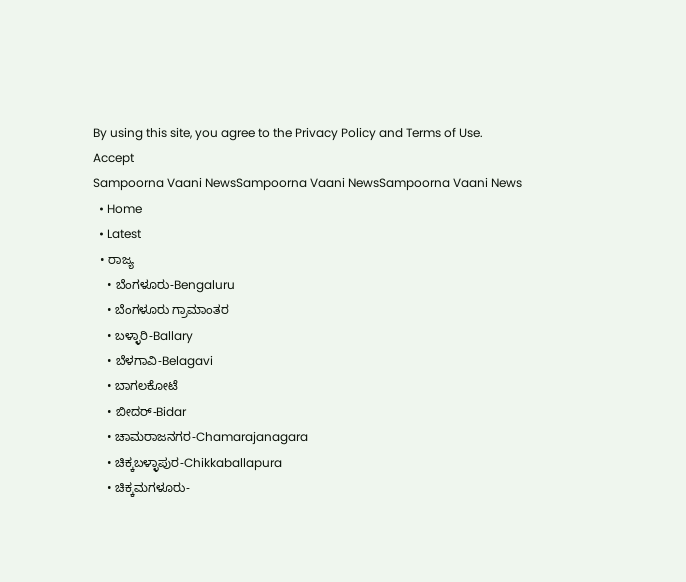By using this site, you agree to the Privacy Policy and Terms of Use.
Accept
Sampoorna Vaani NewsSampoorna Vaani NewsSampoorna Vaani News
  • Home
  • Latest
  • ರಾಜ್ಯ
    • ಬೆಂಗಳೂರು-Bengaluru
    • ಬೆಂಗಳೂರು ಗ್ರಾಮಾಂತರ
    • ಬಳ್ಳಾರಿ-Ballary
    • ಬೆಳಗಾವಿ-Belagavi
    • ಬಾಗಲಕೋಟೆ
    • ಬೀದರ್-Bidar
    • ಚಾಮರಾಜನಗರ-Chamarajanagara
    • ಚಿಕ್ಕಬಳ್ಳಾಪುರ-Chikkaballapura
    • ಚಿಕ್ಕಮಗಳೂರು-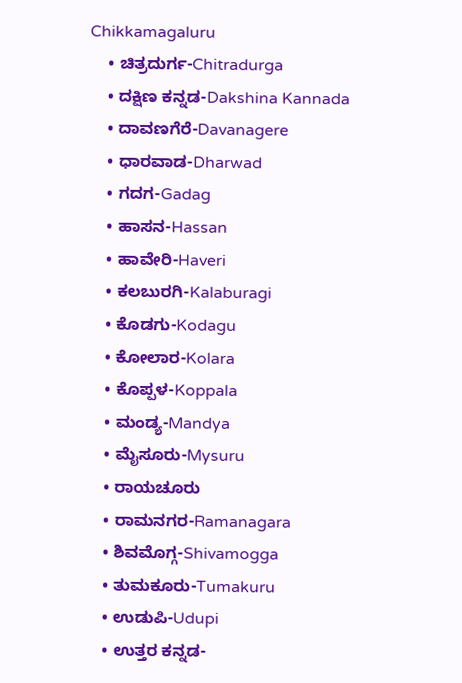Chikkamagaluru
    • ಚಿತ್ರದುರ್ಗ-Chitradurga
    • ದಕ್ಷಿಣ ಕನ್ನಡ-Dakshina Kannada
    • ದಾವಣಗೆರೆ-Davanagere
    • ಧಾರವಾಡ-Dharwad
    • ಗದಗ-Gadag
    • ಹಾಸನ-Hassan
    • ಹಾವೇರಿ-Haveri
    • ಕಲಬುರಗಿ-Kalaburagi
    • ಕೊಡಗು-Kodagu
    • ಕೋಲಾರ-Kolara
    • ಕೊಪ್ಪಳ-Koppala
    • ಮಂಡ್ಯ-Mandya
    • ಮೈಸೂರು-Mysuru
    • ರಾಯಚೂರು
    • ರಾಮನಗರ-Ramanagara
    • ಶಿವಮೊಗ್ಗ-Shivamogga
    • ತುಮಕೂರು-Tumakuru
    • ಉಡುಪಿ-Udupi
    • ಉತ್ತರ ಕನ್ನಡ-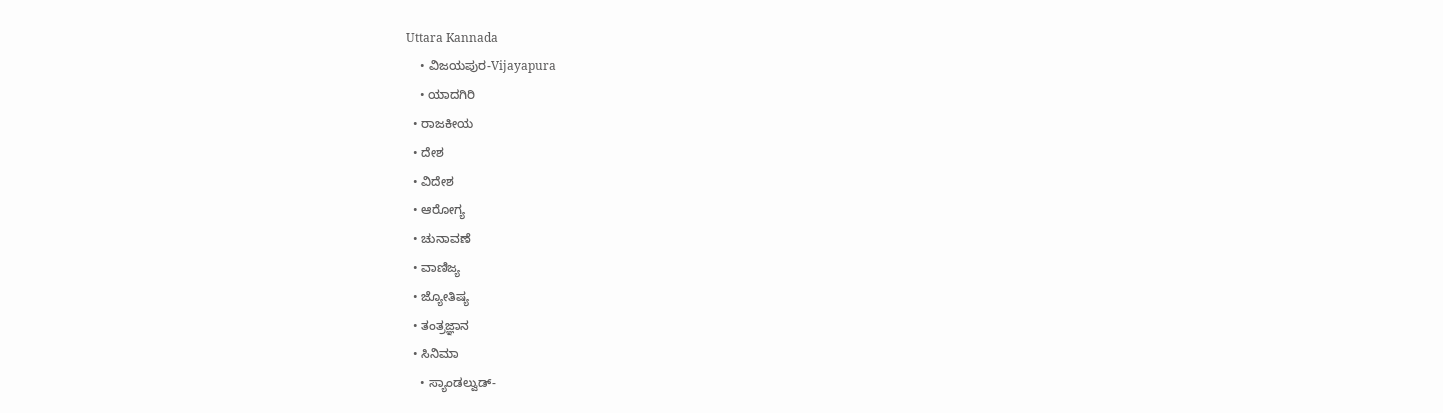Uttara Kannada
    • ವಿಜಯಪುರ-Vijayapura
    • ಯಾದಗಿರಿ
  • ರಾಜಕೀಯ
  • ದೇಶ
  • ವಿದೇಶ
  • ಆರೋಗ್ಯ
  • ಚುನಾವಣೆ
  • ವಾಣಿಜ್ಯ
  • ಜ್ಯೋತಿಷ್ಯ
  • ತಂತ್ರಜ್ಞಾನ
  • ಸಿನಿಮಾ
    • ಸ್ಯಾಂಡಲ್ವುಡ್-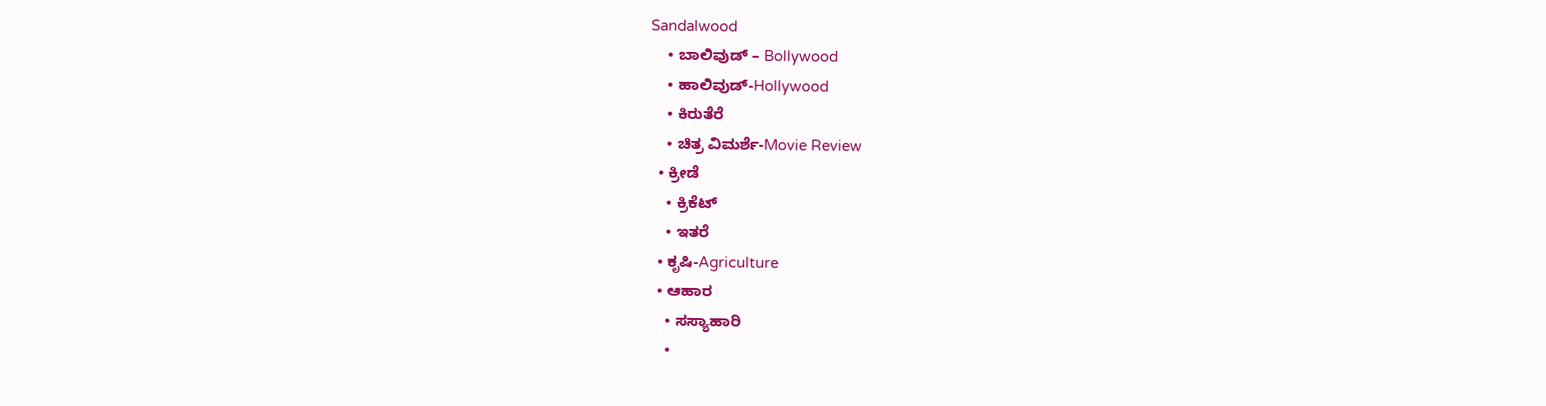Sandalwood
    • ಬಾಲಿವುಡ್ – Bollywood
    • ಹಾಲಿವುಡ್-Hollywood
    • ಕಿರುತೆರೆ
    • ಚಿತ್ರ ವಿಮರ್ಶೆ-Movie Review
  • ಕ್ರೀಡೆ
    • ಕ್ರಿಕೆಟ್
    • ಇತರೆ
  • ಕೃಷಿ-Agriculture
  • ಆಹಾರ
    • ಸಸ್ಯಾಹಾರಿ
    •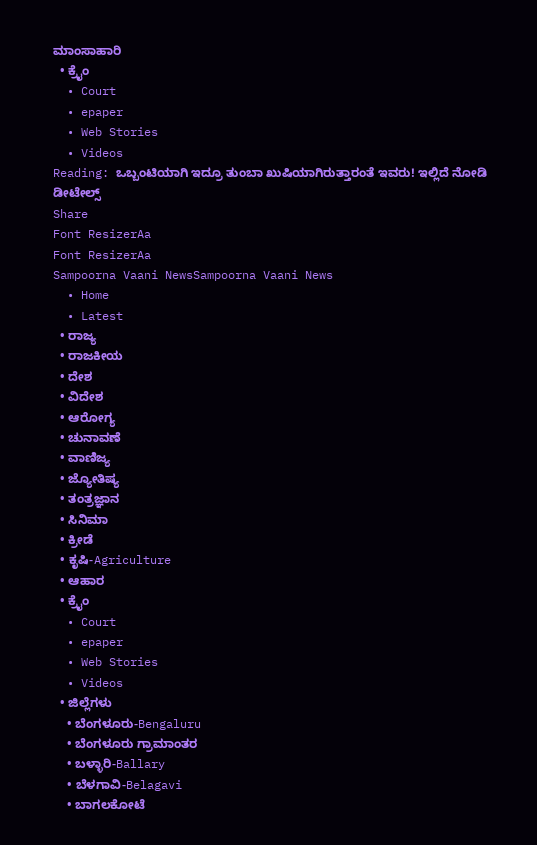ಮಾಂಸಾಹಾರಿ
  • ಕ್ರೈಂ
  • Court
  • epaper
  • Web Stories
  • Videos
Reading: ಒಬ್ಬಂಟಿಯಾಗಿ ಇದ್ರೂ ತುಂಬಾ ಖುಷಿಯಾಗಿರುತ್ತಾರಂತೆ ಇವರು! ಇಲ್ಲಿದೆ ನೋಡಿ ಡೀಟೇಲ್ಸ್
Share
Font ResizerAa
Font ResizerAa
Sampoorna Vaani NewsSampoorna Vaani News
  • Home
  • Latest
  • ರಾಜ್ಯ
  • ರಾಜಕೀಯ
  • ದೇಶ
  • ವಿದೇಶ
  • ಆರೋಗ್ಯ
  • ಚುನಾವಣೆ
  • ವಾಣಿಜ್ಯ
  • ಜ್ಯೋತಿಷ್ಯ
  • ತಂತ್ರಜ್ಞಾನ
  • ಸಿನಿಮಾ
  • ಕ್ರೀಡೆ
  • ಕೃಷಿ-Agriculture
  • ಆಹಾರ
  • ಕ್ರೈಂ
  • Court
  • epaper
  • Web Stories
  • Videos
  • ಜಿಲ್ಲೆಗಳು
    • ಬೆಂಗಳೂರು-Bengaluru
    • ಬೆಂಗಳೂರು ಗ್ರಾಮಾಂತರ
    • ಬಳ್ಳಾರಿ-Ballary
    • ಬೆಳಗಾವಿ-Belagavi
    • ಬಾಗಲಕೋಟೆ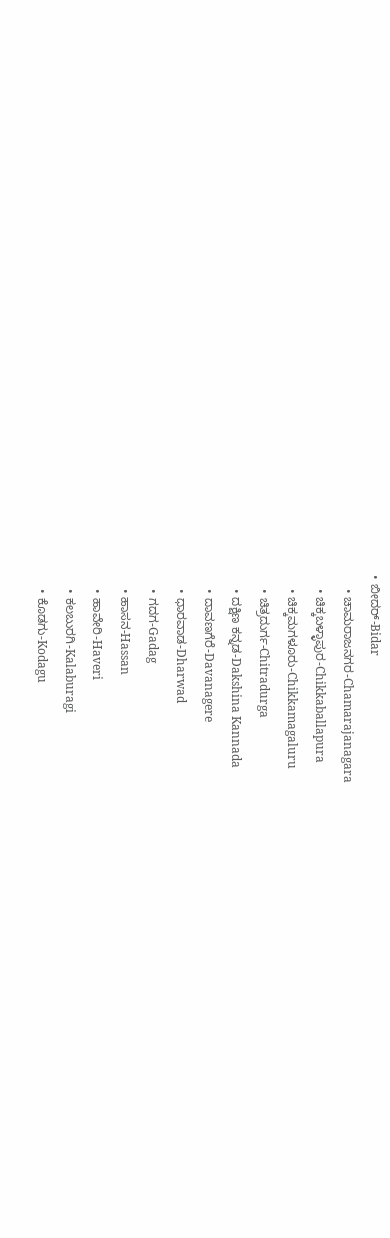• ಬೀದರ್-Bidar
    • ಚಾಮರಾಜನಗರ-Chamarajanagara
    • ಚಿಕ್ಕಬಳ್ಳಾಪುರ-Chikkaballapura
    • ಚಿಕ್ಕಮಗಳೂರು-Chikkamagaluru
    • ಚಿತ್ರದುರ್ಗ-Chitradurga
    • ದಕ್ಷಿಣ ಕನ್ನಡ-Dakshina Kannada
    • ದಾವಣಗೆರೆ-Davanagere
    • ಧಾರವಾಡ-Dharwad
    • ಗದಗ-Gadag
    • ಹಾಸನ-Hassan
    • ಹಾವೇರಿ-Haveri
    • ಕಲಬುರಗಿ-Kalaburagi
    • ಕೊಡಗು-Kodagu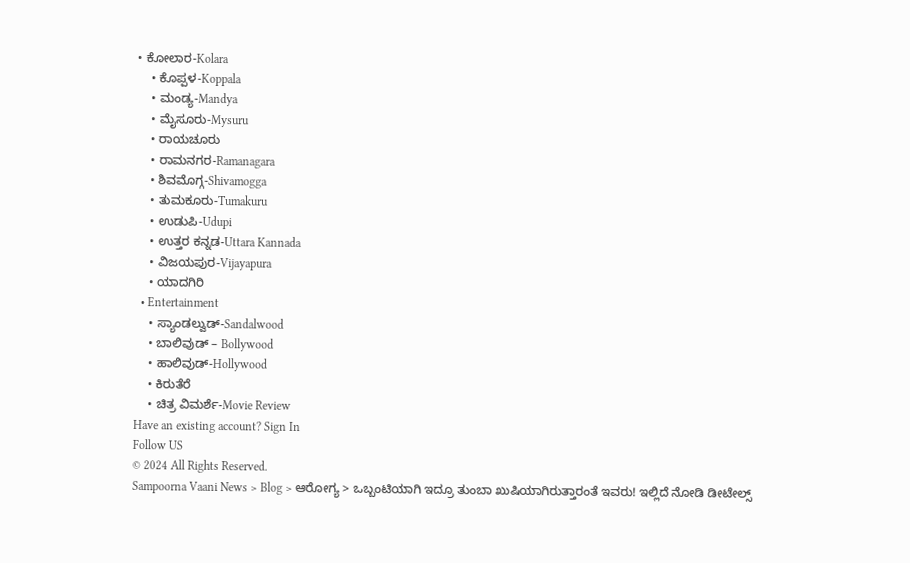• ಕೋಲಾರ-Kolara
    • ಕೊಪ್ಪಳ-Koppala
    • ಮಂಡ್ಯ-Mandya
    • ಮೈಸೂರು-Mysuru
    • ರಾಯಚೂರು
    • ರಾಮನಗರ-Ramanagara
    • ಶಿವಮೊಗ್ಗ-Shivamogga
    • ತುಮಕೂರು-Tumakuru
    • ಉಡುಪಿ-Udupi
    • ಉತ್ತರ ಕನ್ನಡ-Uttara Kannada
    • ವಿಜಯಪುರ-Vijayapura
    • ಯಾದಗಿರಿ
  • Entertainment
    • ಸ್ಯಾಂಡಲ್ವುಡ್-Sandalwood
    • ಬಾಲಿವುಡ್ – Bollywood
    • ಹಾಲಿವುಡ್-Hollywood
    • ಕಿರುತೆರೆ
    • ಚಿತ್ರ ವಿಮರ್ಶೆ-Movie Review
Have an existing account? Sign In
Follow US
© 2024 All Rights Reserved.
Sampoorna Vaani News > Blog > ಆರೋಗ್ಯ > ಒಬ್ಬಂಟಿಯಾಗಿ ಇದ್ರೂ ತುಂಬಾ ಖುಷಿಯಾಗಿರುತ್ತಾರಂತೆ ಇವರು! ಇಲ್ಲಿದೆ ನೋಡಿ ಡೀಟೇಲ್ಸ್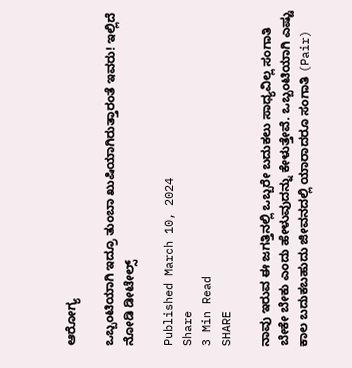ಆರೋಗ್ಯ

ಒಬ್ಬಂಟಿಯಾಗಿ ಇದ್ರೂ ತುಂಬಾ ಖುಷಿಯಾಗಿರುತ್ತಾರಂತೆ ಇವರು! ಇಲ್ಲಿದೆ ನೋಡಿ ಡೀಟೇಲ್ಸ್

Published March 10, 2024
Share
3 Min Read
SHARE

ನಾವು ಇರುವ ಈ ಜಗತ್ತಿನಲ್ಲಿ ಒಬ್ಬರೇ ಬದುಕಲು ಸಾಧ್ಯವಿಲ್ಲ ಸಂಗಾತಿ ಬೇಕೇ ಬೇಕು ಎಂದು ಹೇಳುವುದನ್ನು ಕೇಳುತ್ತೇವೆ. ಒಬ್ಬಂಟಿಯಾಗಿ ಎಷ್ಟು ಕಾಲ ಬದುಕಬಹುದು ಜೀವನದಲ್ಲಿ ಯಾರಾದರೂ ಸಂಗಾತಿ (Pair)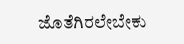ಜೊತೆಗಿರಲೇಬೇಕು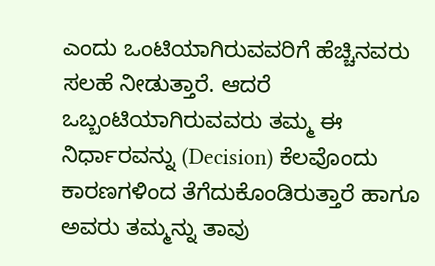ಎಂದು ಒಂಟಿಯಾಗಿರುವವರಿಗೆ ಹೆಚ್ಚಿನವರು ಸಲಹೆ ನೀಡುತ್ತಾರೆ. ಆದರೆ ಒಬ್ಬಂಟಿಯಾಗಿರುವವರು ತಮ್ಮ ಈ ನಿರ್ಧಾರವನ್ನು (Decision) ಕೆಲವೊಂದು ಕಾರಣಗಳಿಂದ ತೆಗೆದುಕೊಂಡಿರುತ್ತಾರೆ ಹಾಗೂ ಅವರು ತಮ್ಮನ್ನು ತಾವು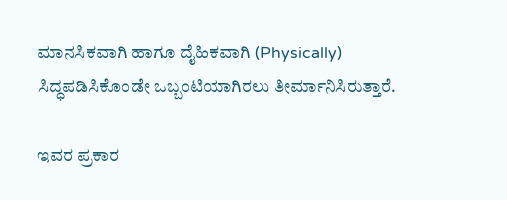ಮಾನಸಿಕವಾಗಿ ಹಾಗೂ ದೈಹಿಕವಾಗಿ (Physically) ಸಿದ್ಧಪಡಿಸಿಕೊಂಡೇ ಒಬ್ಬಂಟಿಯಾಗಿರಲು ತೀರ್ಮಾನಿಸಿರುತ್ತಾರೆ.

ಇವರ ಪ್ರಕಾರ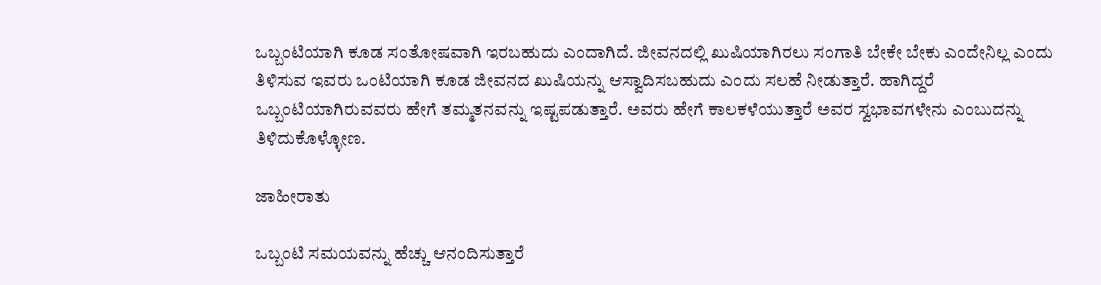ಒಬ್ಬಂಟಿಯಾಗಿ ಕೂಡ ಸಂತೋಷವಾಗಿ ಇರಬಹುದು ಎಂದಾಗಿದೆ. ಜೀವನದಲ್ಲಿ ಖುಷಿಯಾಗಿರಲು ಸಂಗಾತಿ ಬೇಕೇ ಬೇಕು ಎಂದೇನಿಲ್ಲ ಎಂದು ತಿಳಿಸುವ ಇವರು ಒಂಟಿಯಾಗಿ ಕೂಡ ಜೀವನದ ಖುಷಿಯನ್ನು ಆಸ್ವಾದಿಸಬಹುದು ಎಂದು ಸಲಹೆ ನೀಡುತ್ತಾರೆ. ಹಾಗಿದ್ದರೆ ಒಬ್ಬಂಟಿಯಾಗಿರುವವರು ಹೇಗೆ ತಮ್ಮತನವನ್ನು ಇಷ್ಟಪಡುತ್ತಾರೆ. ಅವರು ಹೇಗೆ ಕಾಲಕಳೆಯುತ್ತಾರೆ ಅವರ ಸ್ವಭಾವಗಳೇನು ಎಂಬುದನ್ನು ತಿಳಿದುಕೊಳ್ಳೋಣ.

ಜಾಹೀರಾತು

ಒಬ್ಬಂಟಿ ಸಮಯವನ್ನು ಹೆಚ್ಚು ಆನಂದಿಸುತ್ತಾರೆ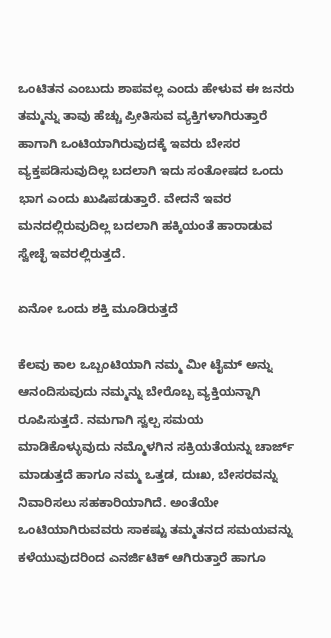ಒಂಟಿತನ ಎಂಬುದು ಶಾಪವಲ್ಲ ಎಂದು ಹೇಳುವ ಈ ಜನರು ತಮ್ಮನ್ನು ತಾವು ಹೆಚ್ಚು ಪ್ರೀತಿಸುವ ವ್ಯಕ್ತಿಗಳಾಗಿರುತ್ತಾರೆ ಹಾಗಾಗಿ ಒಂಟಿಯಾಗಿರುವುದಕ್ಕೆ ಇವರು ಬೇಸರ ವ್ಯಕ್ತಪಡಿಸುವುದಿಲ್ಲ ಬದಲಾಗಿ ಇದು ಸಂತೋಷದ ಒಂದು ಭಾಗ ಎಂದು ಖುಷಿಪಡುತ್ತಾರೆ. ವೇದನೆ ಇವರ ಮನದಲ್ಲಿರುವುದಿಲ್ಲ ಬದಲಾಗಿ ಹಕ್ಕಿಯಂತೆ ಹಾರಾಡುವ ಸ್ವೇಚ್ಛೆ ಇವರಲ್ಲಿರುತ್ತದೆ.

ಏನೋ ಒಂದು ಶಕ್ತಿ ಮೂಡಿರುತ್ತದೆ

ಕೆಲವು ಕಾಲ ಒಬ್ಬಂಟಿಯಾಗಿ ನಮ್ಮ ಮೀ ಟೈಮ್ ಅನ್ನು ಆನಂದಿಸುವುದು ನಮ್ಮನ್ನು ಬೇರೊಬ್ಬ ವ್ಯಕ್ತಿಯನ್ನಾಗಿ ರೂಪಿಸುತ್ತದೆ. ನಮಗಾಗಿ ಸ್ವಲ್ಪ ಸಮಯ ಮಾಡಿಕೊಳ್ಳುವುದು ನಮ್ಮೊಳಗಿನ ಸಕ್ರಿಯತೆಯನ್ನು ಚಾರ್ಜ್ ಮಾಡುತ್ತದೆ ಹಾಗೂ ನಮ್ಮ ಒತ್ತಡ, ದುಃಖ, ಬೇಸರವನ್ನು ನಿವಾರಿಸಲು ಸಹಕಾರಿಯಾಗಿದೆ. ಅಂತೆಯೇ ಒಂಟಿಯಾಗಿರುವವರು ಸಾಕಷ್ಟು ತಮ್ಮತನದ ಸಮಯವನ್ನು ಕಳೆಯುವುದರಿಂದ ಎನರ್ಜಿಟಿಕ್ ಆಗಿರುತ್ತಾರೆ ಹಾಗೂ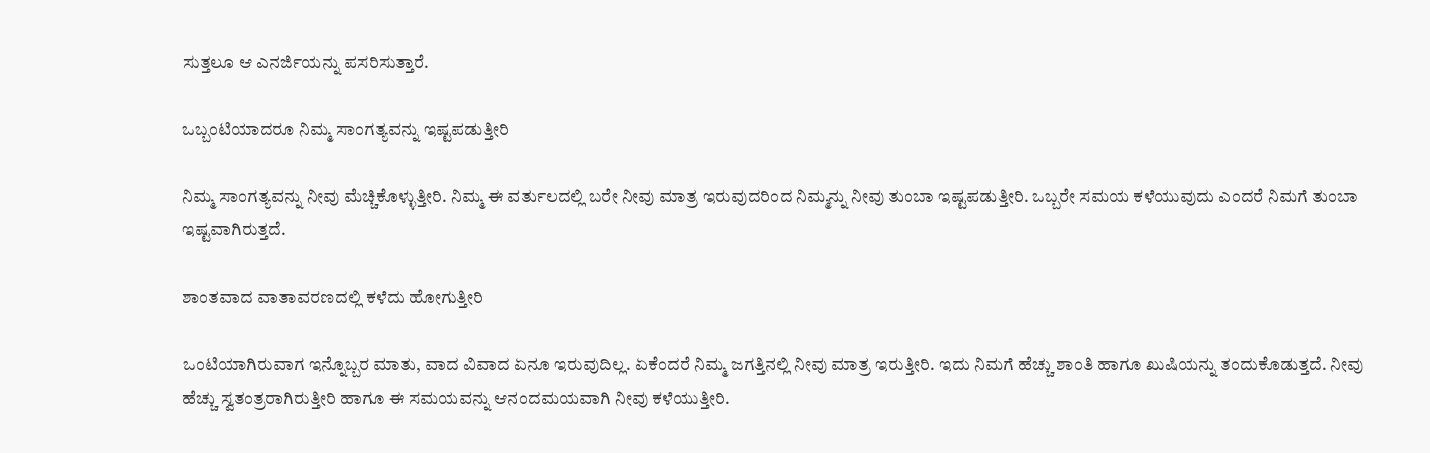ಸುತ್ತಲೂ ಆ ಎನರ್ಜಿಯನ್ನು ಪಸರಿಸುತ್ತಾರೆ.

ಒಬ್ಬಂಟಿಯಾದರೂ ನಿಮ್ಮ ಸಾಂಗತ್ಯವನ್ನು ಇಷ್ಟಪಡುತ್ತೀರಿ

ನಿಮ್ಮ ಸಾಂಗತ್ಯವನ್ನು ನೀವು ಮೆಚ್ಚಿಕೊಳ್ಳುತ್ತೀರಿ. ನಿಮ್ಮ ಈ ವರ್ತುಲದಲ್ಲಿ ಬರೇ ನೀವು ಮಾತ್ರ ಇರುವುದರಿಂದ ನಿಮ್ಮನ್ನು ನೀವು ತುಂಬಾ ಇಷ್ಟಪಡುತ್ತೀರಿ. ಒಬ್ಬರೇ ಸಮಯ ಕಳೆಯುವುದು ಎಂದರೆ ನಿಮಗೆ ತುಂಬಾ ಇಷ್ಟವಾಗಿರುತ್ತದೆ.

ಶಾಂತವಾದ ವಾತಾವರಣದಲ್ಲಿ ಕಳೆದು ಹೋಗುತ್ತೀರಿ

ಒಂಟಿಯಾಗಿರುವಾಗ ಇನ್ನೊಬ್ಬರ ಮಾತು, ವಾದ ವಿವಾದ ಏನೂ ಇರುವುದಿಲ್ಲ. ಏಕೆಂದರೆ ನಿಮ್ಮ ಜಗತ್ತಿನಲ್ಲಿ ನೀವು ಮಾತ್ರ ಇರುತ್ತೀರಿ. ಇದು ನಿಮಗೆ ಹೆಚ್ಚು ಶಾಂತಿ ಹಾಗೂ ಖುಷಿಯನ್ನು ತಂದುಕೊಡುತ್ತದೆ. ನೀವು ಹೆಚ್ಚು ಸ್ವತಂತ್ರರಾಗಿರುತ್ತೀರಿ ಹಾಗೂ ಈ ಸಮಯವನ್ನು ಆನಂದಮಯವಾಗಿ ನೀವು ಕಳೆಯುತ್ತೀರಿ.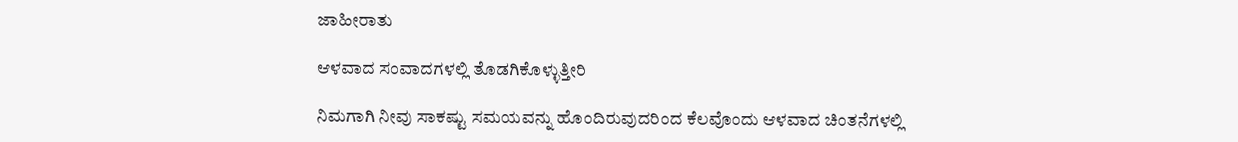ಜಾಹೀರಾತು

ಆಳವಾದ ಸಂವಾದಗಳಲ್ಲಿ ತೊಡಗಿಕೊಳ್ಳುತ್ತೀರಿ

ನಿಮಗಾಗಿ ನೀವು ಸಾಕಷ್ಟು ಸಮಯವನ್ನು ಹೊಂದಿರುವುದರಿಂದ ಕೆಲವೊಂದು ಆಳವಾದ ಚಿಂತನೆಗಳಲ್ಲಿ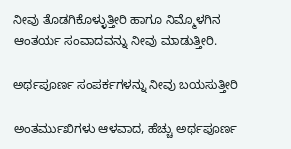ನೀವು ತೊಡಗಿಕೊಳ್ಳುತ್ತೀರಿ ಹಾಗೂ ನಿಮ್ಮೊಳಗಿನ ಆಂತರ್ಯ ಸಂವಾದವನ್ನು ನೀವು ಮಾಡುತ್ತೀರಿ.

ಅರ್ಥಪೂರ್ಣ ಸಂಪರ್ಕಗಳನ್ನು ನೀವು ಬಯಸುತ್ತೀರಿ

ಅಂತರ್ಮುಖಿಗಳು ಆಳವಾದ, ಹೆಚ್ಚು ಅರ್ಥಪೂರ್ಣ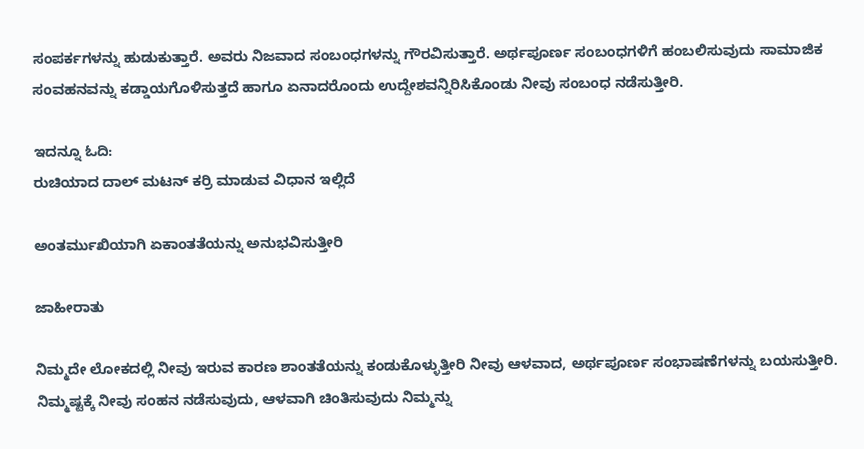ಸಂಪರ್ಕಗಳನ್ನು ಹುಡುಕುತ್ತಾರೆ. ಅವರು ನಿಜವಾದ ಸಂಬಂಧಗಳನ್ನು ಗೌರವಿಸುತ್ತಾರೆ. ಅರ್ಥಪೂರ್ಣ ಸಂಬಂಧಗಳಿಗೆ ಹಂಬಲಿಸುವುದು ಸಾಮಾಜಿಕ ಸಂವಹನವನ್ನು ಕಡ್ಡಾಯಗೊಳಿಸುತ್ತದೆ ಹಾಗೂ ಏನಾದರೊಂದು ಉದ್ದೇಶವನ್ನಿರಿಸಿಕೊಂಡು ನೀವು ಸಂಬಂಧ ನಡೆಸುತ್ತೀರಿ.

ಇದನ್ನೂ ಓದಿ:
ರುಚಿಯಾದ ದಾಲ್ ಮಟನ್ ಕರ್ರಿ ಮಾಡುವ ವಿಧಾನ ಇಲ್ಲಿದೆ

ಅಂತರ್ಮುಖಿಯಾಗಿ ಏಕಾಂತತೆಯನ್ನು ಅನುಭವಿಸುತ್ತೀರಿ

ಜಾಹೀರಾತು

ನಿಮ್ಮದೇ ಲೋಕದಲ್ಲಿ ನೀವು ಇರುವ ಕಾರಣ ಶಾಂತತೆಯನ್ನು ಕಂಡುಕೊಳ್ಳುತ್ತೀರಿ ನೀವು ಆಳವಾದ, ಅರ್ಥಪೂರ್ಣ ಸಂಭಾಷಣೆಗಳನ್ನು ಬಯಸುತ್ತೀರಿ. ನಿಮ್ಮಷ್ಟಕ್ಕೆ ನೀವು ಸಂಹನ ನಡೆಸುವುದು, ಆಳವಾಗಿ ಚಿಂತಿಸುವುದು ನಿಮ್ಮನ್ನು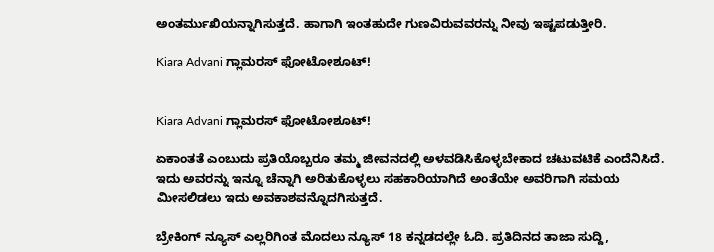ಅಂತರ್ಮುಖಿಯನ್ನಾಗಿಸುತ್ತದೆ. ಹಾಗಾಗಿ ಇಂತಹುದೇ ಗುಣವಿರುವವರನ್ನು ನೀವು ಇಷ್ಟಪಡುತ್ತೀರಿ.

Kiara Advani ಗ್ಲಾಮರಸ್ ಫೋಟೋಶೂಟ್!


Kiara Advani ಗ್ಲಾಮರಸ್ ಫೋಟೋಶೂಟ್!

ಏಕಾಂತತೆ ಎಂಬುದು ಪ್ರತಿಯೊಬ್ಬರೂ ತಮ್ಮ ಜೀವನದಲ್ಲಿ ಅಳವಡಿಸಿಕೊಳ್ಳಬೇಕಾದ ಚಟುವಟಿಕೆ ಎಂದೆನಿಸಿದೆ. ಇದು ಅವರನ್ನು ಇನ್ನೂ ಚೆನ್ನಾಗಿ ಅರಿತುಕೊಳ್ಳಲು ಸಹಕಾರಿಯಾಗಿದೆ ಅಂತೆಯೇ ಅವರಿಗಾಗಿ ಸಮಯ ಮೀಸಲಿಡಲು ಇದು ಅವಕಾಶವನ್ನೊದಗಿಸುತ್ತದೆ.

ಬ್ರೇಕಿಂಗ್ ನ್ಯೂಸ್ ಎಲ್ಲರಿಗಿಂತ ಮೊದಲು ನ್ಯೂಸ್ 18 ಕನ್ನಡದಲ್ಲೇ ಓದಿ. ಪ್ರತಿದಿನದ ತಾಜಾ ಸುದ್ದಿ,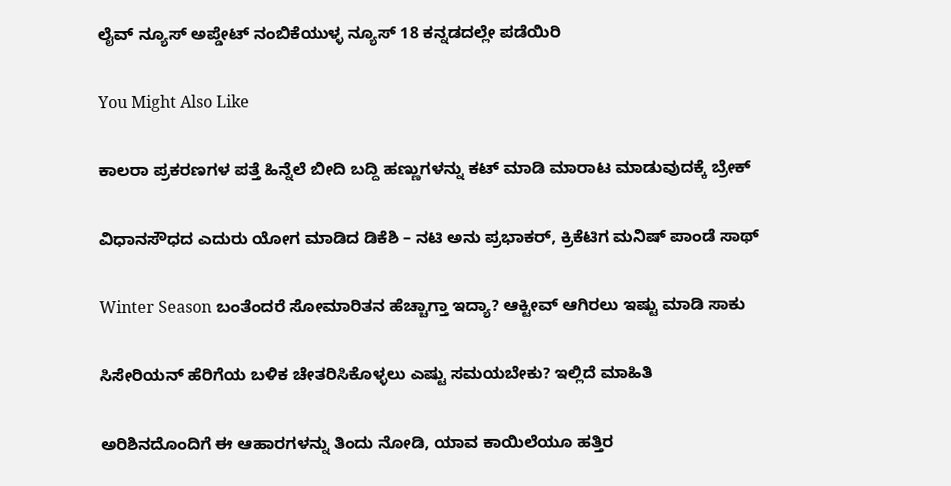ಲೈವ್ ನ್ಯೂಸ್ ಅಪ್ಡೇಟ್ ನಂಬಿಕೆಯುಳ್ಳ ನ್ಯೂಸ್ 18 ಕನ್ನಡದಲ್ಲೇ ಪಡೆಯಿರಿ

You Might Also Like

ಕಾಲರಾ ಪ್ರಕರಣಗಳ ಪತ್ತೆ ಹಿನ್ನೆಲೆ ಬೀದಿ ಬದ್ದಿ ಹಣ್ಣುಗಳನ್ನು ಕಟ್ ಮಾಡಿ ಮಾರಾಟ ಮಾಡುವುದಕ್ಕೆ ಬ್ರೇಕ್

ವಿಧಾನಸೌಧದ ಎದುರು ಯೋಗ ಮಾಡಿದ ಡಿಕೆಶಿ – ನಟಿ ಅನು ಪ್ರಭಾಕರ್‌, ಕ್ರಿಕೆಟಿಗ ಮನಿಷ್‌ ಪಾಂಡೆ ಸಾಥ್‌

Winter Season ಬಂತೆಂದರೆ ಸೋಮಾರಿತನ ಹೆಚ್ಚಾಗ್ತಾ ಇದ್ಯಾ? ಆಕ್ಟೀವ್ ಆಗಿರಲು ಇಷ್ಟು ಮಾಡಿ ಸಾಕು

ಸಿಸೇರಿಯನ್ ಹೆರಿಗೆಯ ಬಳಿಕ ಚೇತರಿಸಿಕೊಳ್ಳಲು ಎಷ್ಟು ಸಮಯಬೇಕು? ಇಲ್ಲಿದೆ ಮಾಹಿತಿ

ಅರಿಶಿನದೊಂದಿಗೆ ಈ ಆಹಾರಗಳನ್ನು ತಿಂದು ನೋಡಿ, ಯಾವ ಕಾಯಿಲೆಯೂ ಹತ್ತಿರ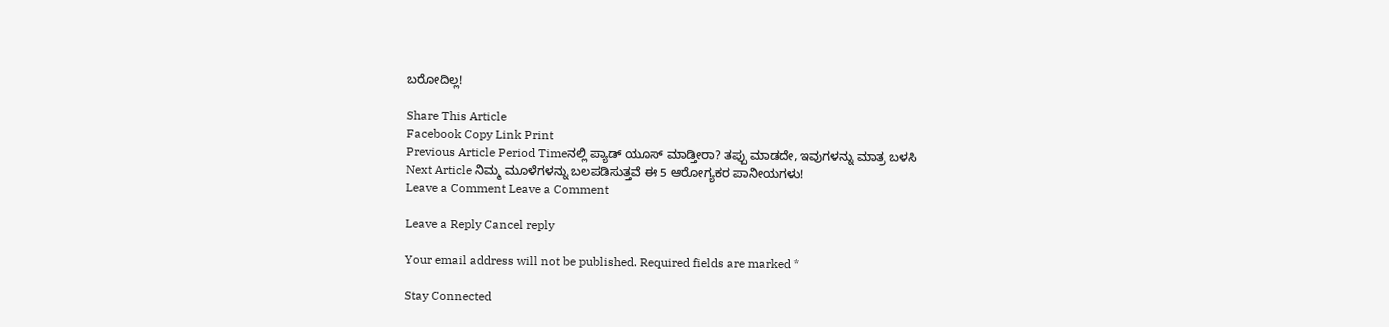ಬರೋದಿಲ್ಲ!

Share This Article
Facebook Copy Link Print
Previous Article Period Timeನಲ್ಲಿ ಪ್ಯಾಡ್ ಯೂಸ್ ಮಾಡ್ತೀರಾ? ತಪ್ಪು ಮಾಡದೇ, ಇವುಗಳನ್ನು ಮಾತ್ರ ಬಳಸಿ
Next Article ನಿಮ್ಮ ಮೂಳೆಗಳನ್ನು ಬಲಪಡಿಸುತ್ತವೆ ಈ 5 ಆರೋಗ್ಯಕರ ಪಾನೀಯಗಳು!
Leave a Comment Leave a Comment

Leave a Reply Cancel reply

Your email address will not be published. Required fields are marked *

Stay Connected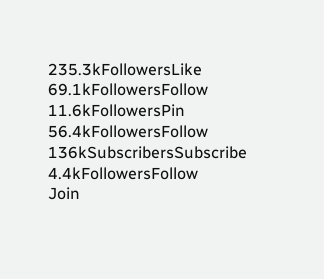235.3kFollowersLike
69.1kFollowersFollow
11.6kFollowersPin
56.4kFollowersFollow
136kSubscribersSubscribe
4.4kFollowersFollow
Join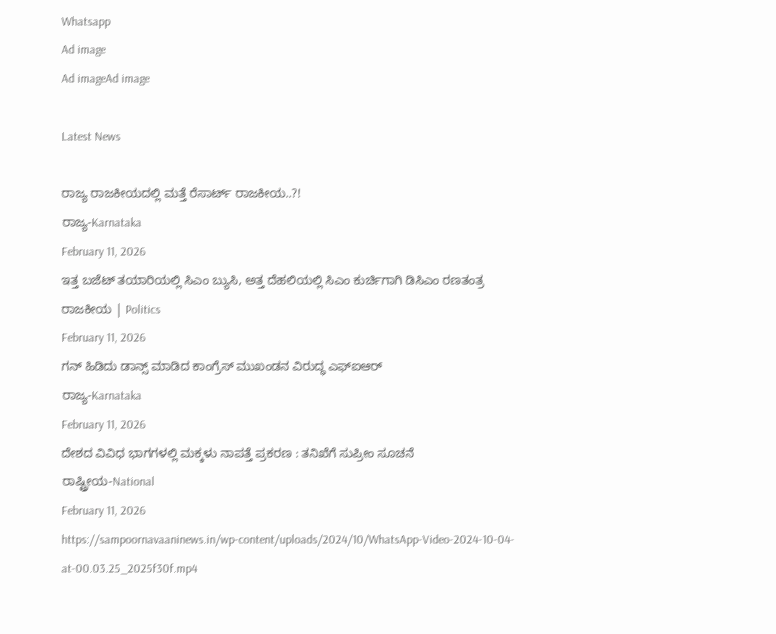Whatsapp
Ad image
Ad imageAd image

Latest News

ರಾಜ್ಯ ರಾಜಕೀಯದಲ್ಲಿ ಮತ್ತೆ ರೆಸಾರ್ಟ್‌ ರಾಜಕೀಯ..?!
ರಾಜ್ಯ-Karnataka
February 11, 2026
ಇತ್ತ ಬಜೆಟ್‌ ತಯಾರಿಯಲ್ಲಿ ಸಿಎಂ ಬ್ಯುಸಿ, ಅತ್ತ ದೆಹಲಿಯಲ್ಲಿ ಸಿಎಂ ಕುರ್ಚಿಗಾಗಿ ಡಿಸಿಎಂ ರಣತಂತ್ರ
ರಾಜಕೀಯ | Politics
February 11, 2026
ಗನ್ ಹಿಡಿದು ಡಾನ್ಸ್ ಮಾಡಿದ ಕಾಂಗ್ರೆಸ್ ಮುಖಂಡನ ವಿರುದ್ಧ ಎಫ್‌ಐಆರ್
ರಾಜ್ಯ-Karnataka
February 11, 2026
ದೇಶದ ವಿವಿಧ ಭಾಗಗಳಲ್ಲಿ ಮಕ್ಕಳು ನಾಪತ್ತೆ ಪ್ರಕರಣ : ತನಿಖೆಗೆ ಸುಪ್ರೀಂ ಸೂಚನೆ
ರಾಷ್ಟ್ರೀಯ-National
February 11, 2026
https://sampoornavaaninews.in/wp-content/uploads/2024/10/WhatsApp-Video-2024-10-04-at-00.03.25_2025f30f.mp4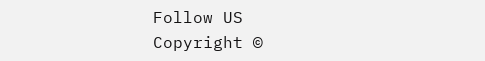Follow US
Copyright ©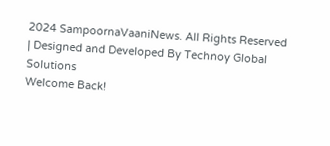2024 SampoornaVaaniNews. All Rights Reserved | Designed and Developed By Technoy Global Solutions
Welcome Back!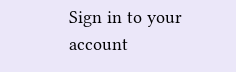Sign in to your account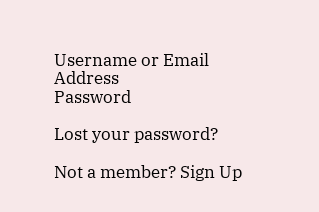Username or Email Address
Password

Lost your password?

Not a member? Sign Up